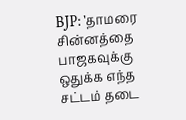BJP: ’தாமரை சின்னத்தை பாஜகவுக்கு ஒதுக்க எந்த சட்டம் தடை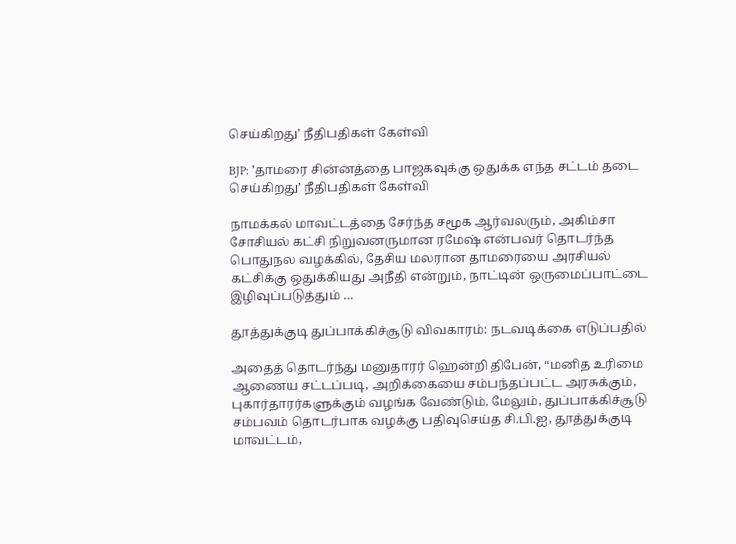செய்கிறது’ நீதிபதிகள் கேள்வி

BJP: ’தாமரை சின்னத்தை பாஜகவுக்கு ஒதுக்க எந்த சட்டம் தடை செய்கிறது’ நீதிபதிகள் கேள்வி

நாமக்கல் மாவட்டத்தை சேர்ந்த சமூக ஆர்வலரும், அகிம்சா சோசியல் கட்சி நிறுவனருமான ரமேஷ் என்பவர் தொடர்ந்த பொதுநல வழக்கில், தேசிய மலரான தாமரையை அரசியல் கட்சிக்கு ஒதுக்கியது அநீதி என்றும், நாட்டின் ஒருமைப்பாட்டை இழிவுப்படுத்தும் …

தூத்துக்குடி துப்பாக்கிச்சூடு விவகாரம்: நடவடிக்கை எடுப்பதில்

அதைத் தொடர்ந்து மனுதாரர் ஹென்றி திபேன், “மனித உரிமை ஆணைய சட்டப்படி, அறிக்கையை சம்பந்தப்பட்ட அரசுக்கும், புகார்தாரர்களுக்கும் வழங்க வேண்டும். மேலும், துப்பாக்கிச்சூடு சம்பவம் தொடர்பாக வழக்கு பதிவுசெய்த சி.பி.ஐ, தூத்துக்குடி மாவட்டம்,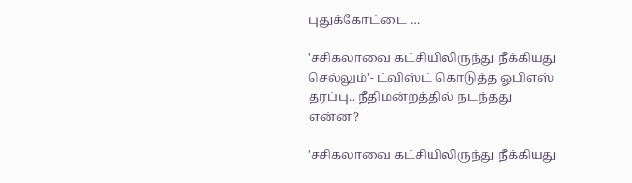புதுக்கோட்டை …

'சசிகலாவை கட்சியிலிருந்து நீக்கியது செல்லும்'- ட்விஸ்ட் கொடுத்த ஓபிஎஸ் தரப்பு.. நீதிமன்றத்தில் நடந்தது என்ன?

'சசிகலாவை கட்சியிலிருந்து நீக்கியது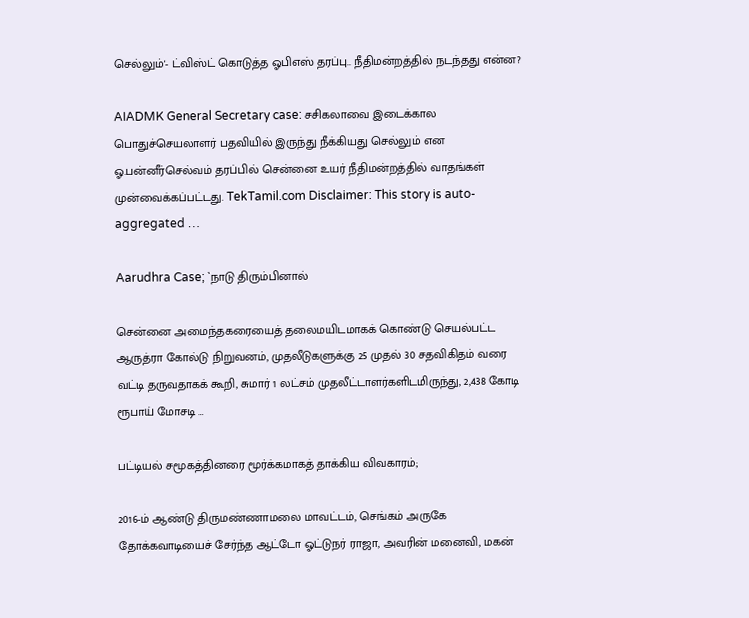செல்லும்'- ட்விஸ்ட் கொடுத்த ஓபிஎஸ் தரப்பு.. நீதிமன்றத்தில் நடந்தது என்ன?

AIADMK General Secretary case: சசிகலாவை இடைக்கால பொதுச்செயலாளர் பதவியில் இருந்து நீக்கியது செல்லும் என ஓ.பன்னீர்செல்வம் தரப்பில் சென்னை உயர் நீதிமன்றத்தில் வாதங்கள் முன்வைக்கப்பட்டது. TekTamil.com Disclaimer: This story is auto-aggregated …

Aarudhra Case; `நாடு திரும்பினால்

சென்னை அமைந்தகரையைத் தலைமயிடமாகக் கொண்டு செயல்பட்ட ஆருத்ரா கோல்டு நிறுவனம், முதலீடுகளுக்கு 25 முதல் 30 சதவிகிதம் வரை வட்டி தருவதாகக் கூறி, சுமார் 1 லட்சம் முதலீட்டாளர்களிடமிருந்து, 2,438 கோடி ரூபாய் மோசடி …

பட்டியல் சமூகத்தினரை மூர்க்கமாகத் தாக்கிய விவகாரம்;

2016-ம் ஆண்டு திருமண்ணாமலை மாவட்டம், செங்கம் அருகே தோக்கவாடியைச் சேர்ந்த ஆட்டோ ஓட்டுநர் ராஜா, அவரின் மனைவி, மகன்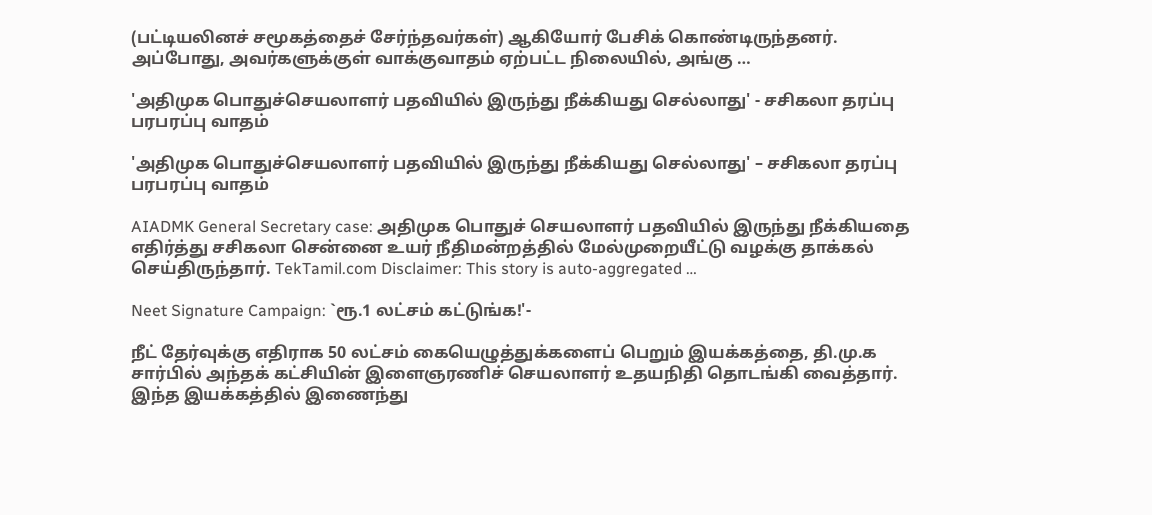(பட்டியலினச் சமூகத்தைச் சேர்ந்தவர்கள்) ஆகியோர் பேசிக் கொண்டிருந்தனர். அப்போது, அவர்களுக்குள் வாக்குவாதம் ஏற்பட்ட நிலையில், அங்கு …

'அதிமுக பொதுச்செயலாளர் பதவியில் இருந்து நீக்கியது செல்லாது' - சசிகலா தரப்பு பரபரப்பு வாதம்

'அதிமுக பொதுச்செயலாளர் பதவியில் இருந்து நீக்கியது செல்லாது' – சசிகலா தரப்பு பரபரப்பு வாதம்

AIADMK General Secretary case: அதிமுக பொதுச் செயலாளர் பதவியில் இருந்து நீக்கியதை எதிர்த்து சசிகலா சென்னை உயர் நீதிமன்றத்தில் மேல்முறையீட்டு வழக்கு தாக்கல் செய்திருந்தார். TekTamil.com Disclaimer: This story is auto-aggregated …

Neet Signature Campaign: `ரூ.1 லட்சம் கட்டுங்க!'-

நீட் தேர்வுக்கு எதிராக 50 லட்சம் கையெழுத்துக்களைப் பெறும் இயக்கத்தை, தி.மு.க சார்பில் அந்தக் கட்சியின் இளைஞரணிச் செயலாளர் உதயநிதி தொடங்கி வைத்தார். இந்த இயக்கத்தில் இணைந்து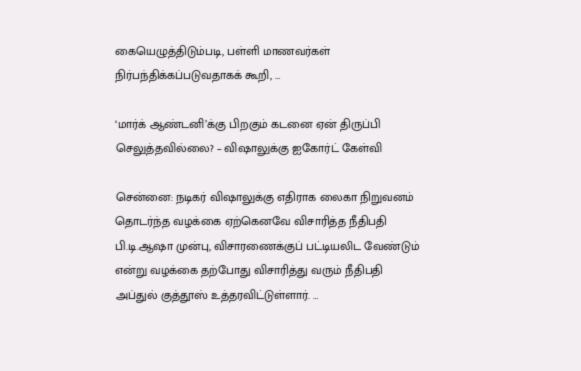கையெழுத்திடும்படி, பள்ளி மாணவர்கள் நிர்பந்திக்கப்படுவதாகக் கூறி, …

‘மார்க் ஆண்டனி’க்கு பிறகும் கடனை ஏன் திருப்பி செலுத்தவில்லை? – விஷாலுக்கு ஐகோர்ட் கேள்வி

சென்னை: நடிகர் விஷாலுக்கு எதிராக லைகா நிறுவனம் தொடர்ந்த வழக்கை ஏற்கெனவே விசாரித்த நீதிபதி பி.டி.ஆஷா முன்பு, விசாரணைக்குப் பட்டியலிட வேண்டும் என்று வழக்கை தற்போது விசாரித்து வரும் நீதிபதி அப்துல் குத்தூஸ் உத்தரவிட்டுள்ளார். …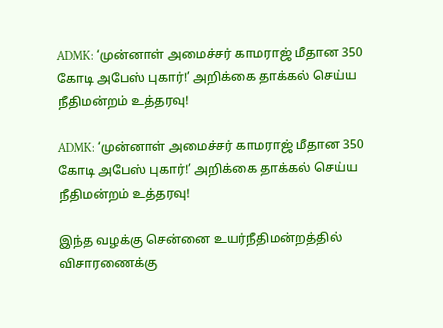ADMK: ‘முன்னாள் அமைச்சர் காமராஜ் மீதான 350 கோடி அபேஸ் புகார்!’ அறிக்கை தாக்கல் செய்ய நீதிமன்றம் உத்தரவு!

ADMK: ‘முன்னாள் அமைச்சர் காமராஜ் மீதான 350 கோடி அபேஸ் புகார்!’ அறிக்கை தாக்கல் செய்ய நீதிமன்றம் உத்தரவு!

இந்த வழக்கு சென்னை உயர்நீதிமன்றத்தில் விசாரணைக்கு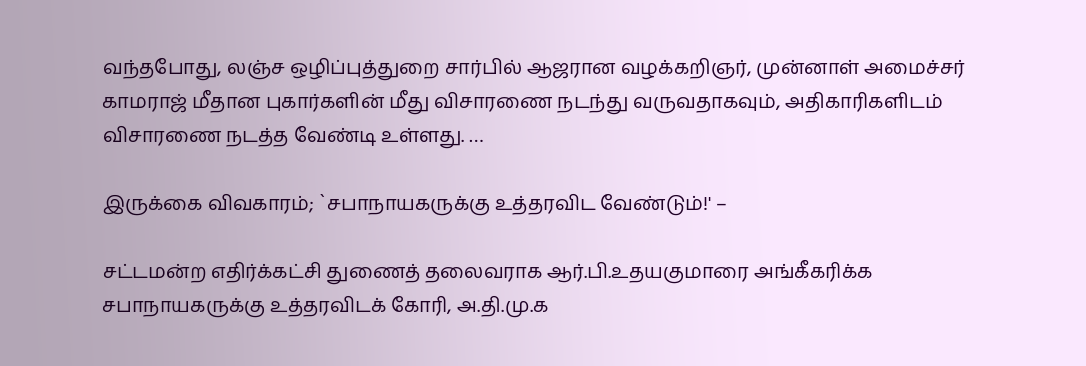வந்தபோது, லஞ்ச ஒழிப்புத்துறை சார்பில் ஆஜரான வழக்கறிஞர், முன்னாள் அமைச்சர் காமராஜ் மீதான புகார்களின் மீது விசாரணை நடந்து வருவதாகவும், அதிகாரிகளிடம் விசாரணை நடத்த வேண்டி உள்ளது. …

இருக்கை விவகாரம்; `சபாநாயகருக்கு உத்தரவிட வேண்டும்!' –

சட்டமன்ற எதிர்க்கட்சி துணைத் தலைவராக ஆர்.பி.உதயகுமாரை அங்கீகரிக்க சபாநாயகருக்கு உத்தரவிடக் கோரி, அ.தி.மு.க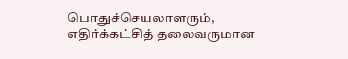பொதுச்செயலாளரும், எதிர்க்கட்சித் தலைவருமான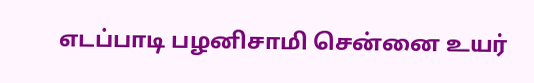எடப்பாடி பழனிசாமி சென்னை உயர்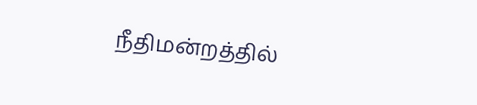நீதிமன்றத்தில்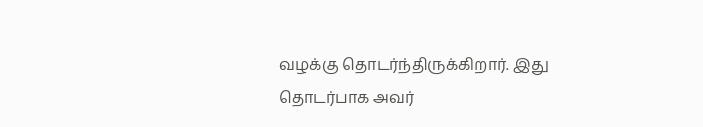வழக்கு தொடர்ந்திருக்கிறார். இது தொடர்பாக அவர்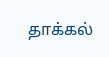தாக்கல்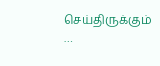செய்திருக்கும் …